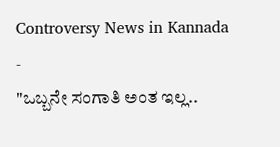Controversy News in Kannada
-
"ಒಬ್ಬನೇ ಸಂಗಾತಿ ಅಂತ ಇಲ್ಲ..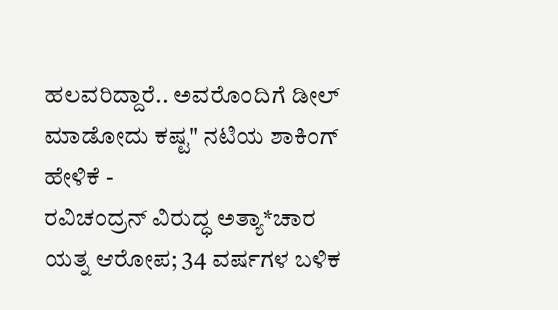ಹಲವರಿದ್ದಾರೆ.. ಅವರೊಂದಿಗೆ ಡೀಲ್ ಮಾಡೋದು ಕಷ್ಟ" ನಟಿಯ ಶಾಕಿಂಗ್ ಹೇಳಿಕೆ -
ರವಿಚಂದ್ರನ್ ವಿರುದ್ಧ ಅತ್ಯಾ*ಚಾರ ಯತ್ನ ಆರೋಪ; 34 ವರ್ಷಗಳ ಬಳಿಕ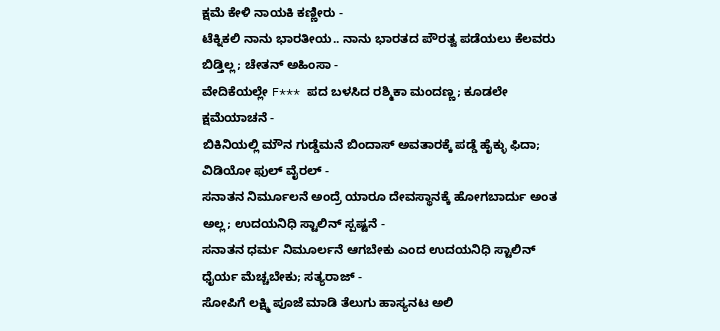ಕ್ಷಮೆ ಕೇಳಿ ನಾಯಕಿ ಕಣ್ಣೀರು -
ಟೆಕ್ನಿಕಲಿ ನಾನು ಭಾರತೀಯ.. ನಾನು ಭಾರತದ ಪೌರತ್ವ ಪಡೆಯಲು ಕೆಲವರು ಬಿಡ್ತಿಲ್ಲ; ಚೇತನ್ ಅಹಿಂಸಾ -
ವೇದಿಕೆಯಲ್ಲೇ F*** ಪದ ಬಳಸಿದ ರಶ್ಮಿಕಾ ಮಂದಣ್ಣ; ಕೂಡಲೇ ಕ್ಷಮೆಯಾಚನೆ -
ಬಿಕಿನಿಯಲ್ಲಿ ಮೌನ ಗುಡ್ಡೆಮನೆ ಬಿಂದಾಸ್ ಅವತಾರಕ್ಕೆ ಪಡ್ಡೆ ಹೈಕ್ಳು ಫಿದಾ; ವಿಡಿಯೋ ಫುಲ್ ವೈರಲ್ -
ಸನಾತನ ನಿರ್ಮೂಲನೆ ಅಂದ್ರೆ ಯಾರೂ ದೇವಸ್ಥಾನಕ್ಕೆ ಹೋಗಬಾರ್ದು ಅಂತ ಅಲ್ಲ; ಉದಯನಿಧಿ ಸ್ಟಾಲಿನ್ ಸ್ಪಷ್ಟನೆ -
ಸನಾತನ ಧರ್ಮ ನಿಮೂರ್ಲನೆ ಆಗಬೇಕು ಎಂದ ಉದಯನಿಧಿ ಸ್ಟಾಲಿನ್ ಧೈರ್ಯ ಮೆಚ್ಚಬೇಕು; ಸತ್ಯರಾಜ್ -
ಸೋಪಿಗೆ ಲಕ್ಷ್ಮಿ ಪೂಜೆ ಮಾಡಿ ತೆಲುಗು ಹಾಸ್ಯನಟ ಅಲಿ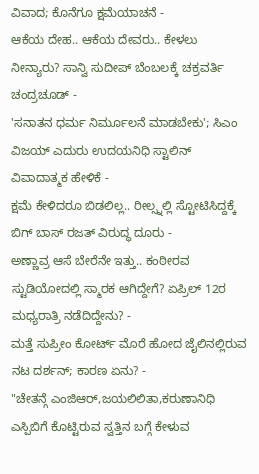ವಿವಾದ; ಕೊನೆಗೂ ಕ್ಷಮೆಯಾಚನೆ -
ಆಕೆಯ ದೇಹ.. ಆಕೆಯ ದೇವರು.. ಕೇಳಲು ನೀನ್ಯಾರು? ಸಾನ್ವಿ ಸುದೀಪ್ ಬೆಂಬಲಕ್ಕೆ ಚಕ್ರವರ್ತಿ ಚಂದ್ರಚೂಡ್ -
'ಸನಾತನ ಧರ್ಮ ನಿರ್ಮೂಲನೆ ಮಾಡಬೇಕು'; ಸಿಎಂ ವಿಜಯ್ ಎದುರು ಉದಯನಿಧಿ ಸ್ಟಾಲಿನ್ ವಿವಾದಾತ್ಮಕ ಹೇಳಿಕೆ -
ಕ್ಷಮೆ ಕೇಳಿದರೂ ಬಿಡಲಿಲ್ಲ.. ರೀಲ್ಸ್ನಲ್ಲಿ ಸ್ಟೋಟಿಸಿದ್ದಕ್ಕೆ ಬಿಗ್ ಬಾಸ್ ರಜತ್ ವಿರುದ್ಧ ದೂರು -
ಅಣ್ಣಾವ್ರ ಆಸೆ ಬೇರೆನೇ ಇತ್ತು.. ಕಂಠೀರವ ಸ್ಟುಡಿಯೋದಲ್ಲಿ ಸ್ಮಾರಕ ಆಗಿದ್ದೇಗೆ? ಏಪ್ರಿಲ್ 12ರ ಮಧ್ಯರಾತ್ರಿ ನಡೆದಿದ್ದೇನು? -
ಮತ್ತೆ ಸುಪ್ರೀಂ ಕೋರ್ಟ್ ಮೊರೆ ಹೋದ ಜೈಲಿನಲ್ಲಿರುವ ನಟ ದರ್ಶನ್; ಕಾರಣ ಏನು? -
"ಚೇತನ್ಗೆ ಎಂಜಿಆರ್,ಜಯಲಿಲಿತಾ,ಕರುಣಾನಿಧಿ ಎಸ್ಪಿಬಿಗೆ ಕೊಟ್ಟಿರುವ ಸ್ವತ್ತಿನ ಬಗ್ಗೆ ಕೇಳುವ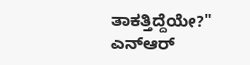ತಾಕತ್ತಿದ್ದೆಯೇ?" ಎನ್ಆರ್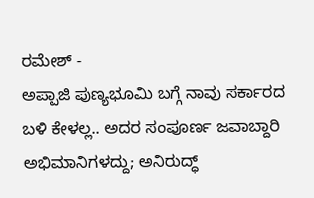ರಮೇಶ್ -
ಅಪ್ಪಾಜಿ ಪುಣ್ಯಭೂಮಿ ಬಗ್ಗೆ ನಾವು ಸರ್ಕಾರದ ಬಳಿ ಕೇಳಲ್ಲ.. ಅದರ ಸಂಪೂರ್ಣ ಜವಾಬ್ದಾರಿ ಅಭಿಮಾನಿಗಳದ್ದು; ಅನಿರುದ್ಧ್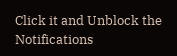Click it and Unblock the Notifications